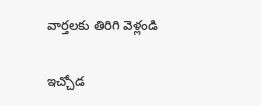వార్తలకు తిరిగి వెళ్లండి

ఇచ్చోడ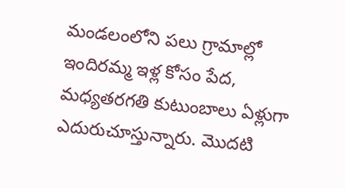మండలంలోని పలు గ్రామాల్లో ఇందిరమ్మ ఇళ్ల కోసం పేద, మధ్యతరగతి కుటుంబాలు ఏళ్లుగా ఎదురుచూస్తున్నారు. మొదటి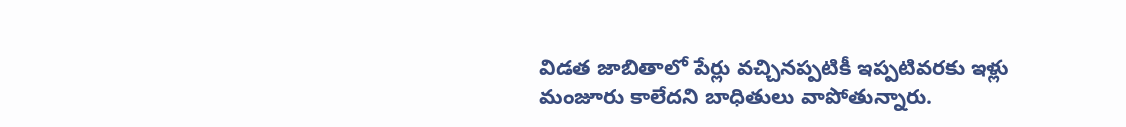విడత జాబితాలో పేర్లు వచ్చినప్పటికీ ఇప్పటివరకు ఇళ్లు మంజూరు కాలేదని బాధితులు వాపోతున్నారు.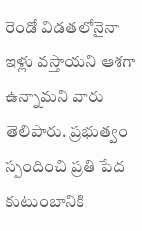రెండో విడతలోనైనా ఇళ్లు వస్తాయని ఆశగా ఉన్నామని వారు తెలిపారు. ప్రభుత్వం స్పందించి ప్రతి పేద కుటుంబానికి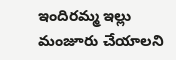ఇందిరమ్మ ఇల్లు మంజూరు చేయాలని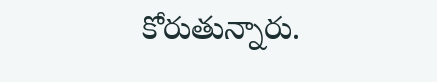కోరుతున్నారు.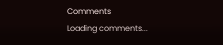Comments
Loading comments...